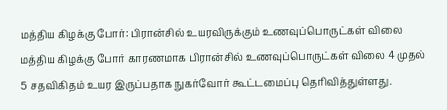மத்திய கிழக்கு போர்: பிரான்சில் உயரவிருக்கும் உணவுப்பொருட்கள் விலை
மத்திய கிழக்கு போர் காரணமாக பிரான்சில் உணவுப்பொருட்கள் விலை 4 முதல் 5 சதவிகிதம் உயர இருப்பதாக நுகர்வோர் கூட்டமைப்பு தெரிவித்துள்ளது.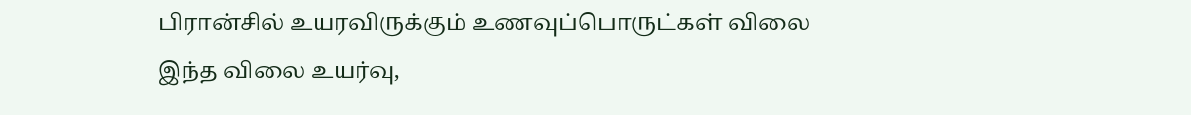பிரான்சில் உயரவிருக்கும் உணவுப்பொருட்கள் விலை
இந்த விலை உயர்வு,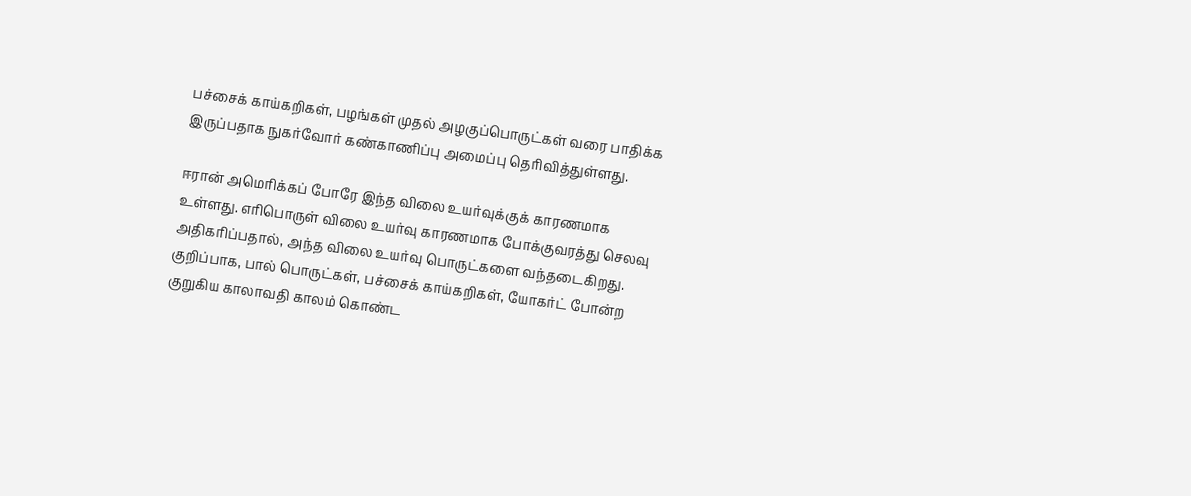பச்சைக் காய்கறிகள், பழங்கள் முதல் அழகுப்பொருட்கள் வரை பாதிக்க இருப்பதாக நுகர்வோர் கண்காணிப்பு அமைப்பு தெரிவித்துள்ளது.

ஈரான் அமெரிக்கப் போரே இந்த விலை உயர்வுக்குக் காரணமாக உள்ளது. எரிபொருள் விலை உயர்வு காரணமாக போக்குவரத்து செலவு அதிகரிப்பதால், அந்த விலை உயர்வு பொருட்களை வந்தடைகிறது.
குறிப்பாக, பால் பொருட்கள், பச்சைக் காய்கறிகள், யோகர்ட் போன்ற குறுகிய காலாவதி காலம் கொண்ட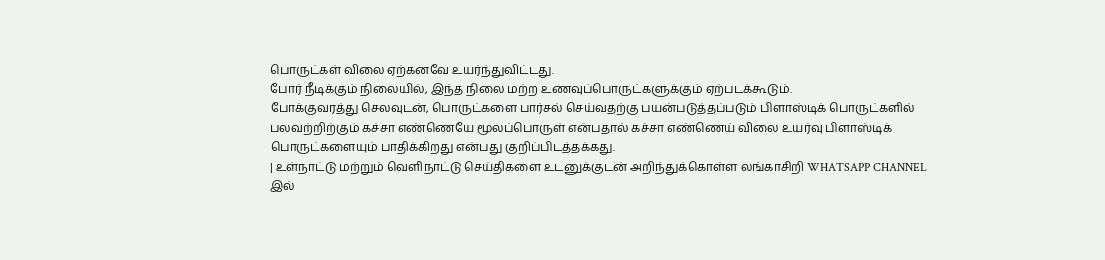பொருட்கள் விலை ஏற்கனவே உயர்ந்துவிட்டது.
போர் நீடிக்கும் நிலையில், இந்த நிலை மற்ற உணவுப்பொருட்களுக்கும் ஏற்படக்கூடும்.
போக்குவரத்து செலவுடன், பொருட்களை பார்சல் செய்வதற்கு பயன்படுத்தப்படும் பிளாஸ்டிக் பொருட்களில் பலவற்றிற்கும் கச்சா எண்ணெயே மூலப்பொருள் என்பதால் கச்சா எண்ணெய் விலை உயர்வு பிளாஸ்டிக் பொருட்களையும் பாதிக்கிறது என்பது குறிப்பிடத்தக்கது.
| உள்நாட்டு மற்றும் வெளிநாட்டு செய்திகளை உடனுக்குடன் அறிந்துக்கொள்ள லங்காசிறி WHATSAPP CHANNEL இல்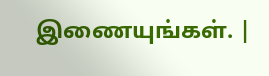இணையுங்கள். |